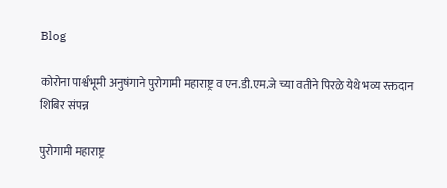Blog

कोरोना पार्श्वभूमी अनुषंगाने पुरोगामी महाराष्ट्र व एन.डी.एम.जे च्या वतीने पिरळे येथे भव्य रक्तदान शिबिर संपन्न

पुरोगामी महाराष्ट्र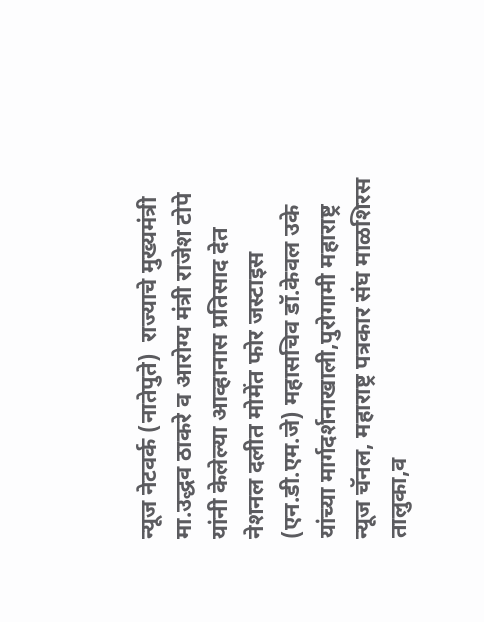न्यूज नेटवर्क (नातेपुते)  राज्याचे मुख्यमंत्री मा.उद्धव ठाकरे व आरोग्य मंत्री राजेश टोपे यांनी केलेल्या आव्हानास प्रतिसाद देत नेशनल दलीत मोमेंत फोर जस्टाइस (एन.डी.एम.जे) महासचिव डॉ.केवल उके यांच्या मार्गदर्शनाखाली,पुरोगामी महाराष्ट्र न्यूज चॅनल, महाराष्ट्र पत्रकार संघ माळशिरस तालुका,व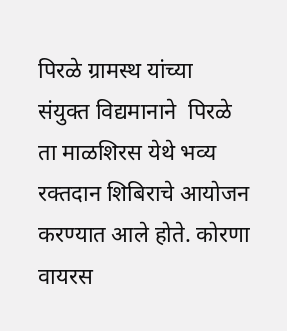पिरळे ग्रामस्थ यांच्या संयुक्त विद्यमानाने  पिरळे ता माळशिरस येथे भव्य रक्तदान शिबिराचे आयोजन करण्यात आले होते. कोरणा वायरस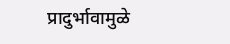प्रादुर्भावामुळे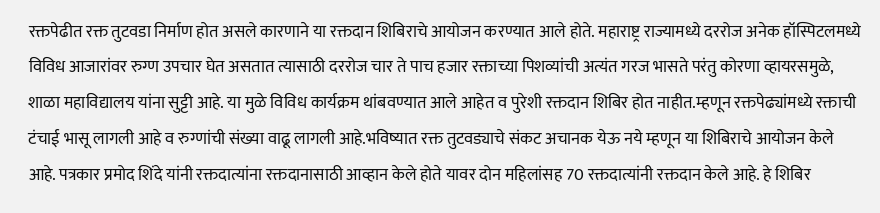रक्तपेढीत रक्त तुटवडा निर्माण होत असले कारणाने या रक्तदान शिबिराचे आयोजन करण्यात आले होते. महाराष्ट्र राज्यामध्ये दररोज अनेक हॉस्पिटलमध्ये विविध आजारांवर रुग्ण उपचार घेत असतात त्यासाठी दररोज चार ते पाच हजार रक्ताच्या पिशव्यांची अत्यंत गरज भासते परंतु कोरणा व्हायरसमुळे, शाळा महाविद्यालय यांना सुट्टी आहे. या मुळे विविध कार्यक्रम थांबवण्यात आले आहेत व पुरेशी रक्तदान शिबिर होत नाहीत.म्हणून रक्तपेढ्यांमध्ये रक्ताची टंचाई भासू लागली आहे व रुग्णांची संख्या वाढू लागली आहे.भविष्यात रक्त तुटवड्याचे संकट अचानक येऊ नये म्हणून या शिबिराचे आयोजन केले आहे. पत्रकार प्रमोद शिंदे यांनी रक्तदात्यांना रक्तदानासाठी आव्हान केले होते यावर दोन महिलांसह 70 रक्तदात्यांनी रक्तदान केले आहे. हे शिबिर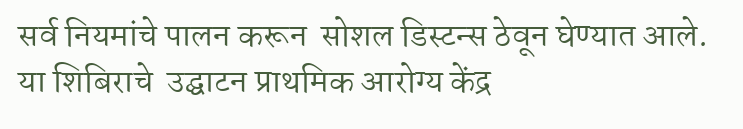सर्व नियमांचे पालन करून  सोशल डिस्टन्स ठेवून घेण्यात आले. या शिबिराचे  उद्घाटन प्राथमिक आरोग्य केंद्र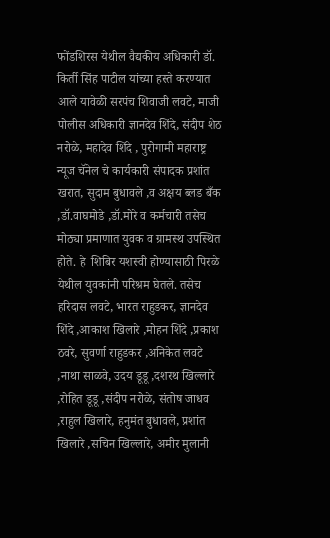फोंडशिरस येथील वैद्यकीय अधिकारी डॉ. किर्ती सिंह पाटील यांच्या हस्ते करण्यात आले यावेळी सरपंच शिवाजी लवटे, माजी पोलीस अधिकारी ज्ञानदेव शिंदे, संदीप शेठ नरोळे, महादेव शिंदे , पुरोगामी महाराष्ट्र न्यूज चॅनेल चे कार्यकारी संपादक प्रशांत खरात, सुदाम बुधावले ,व अक्षय ब्लड बँक ,डॉ.वाघमोडे ,डॉ.मोरे व कर्मचारी तसेच मोठ्या प्रमाणात युवक व ग्रामस्थ उपस्थित होते. हे  शिबिर यशस्वी होण्यासाठी पिरळे येथील युवकांनी परिश्रम घेतले. तसेच हरिदास लवटे, भारत राहुडकर, ज्ञानदेव शिंदे ,आकाश खिलारे ,मोहन शिंदे ,प्रकाश ठवरे, सुवर्णा राहुडकर ,अनिकेत लवटे ,नाथा साळवे, उदय डूडू ,दशरथ खिल्लारे ,रोहित डूडू ,संदीप नरोळे, संतोष जाधव ,राहुल खिलारे, हनुमंत बुधावले, प्रशांत खिलारे ,सचिन खिल्लारे, अमीर मुलानी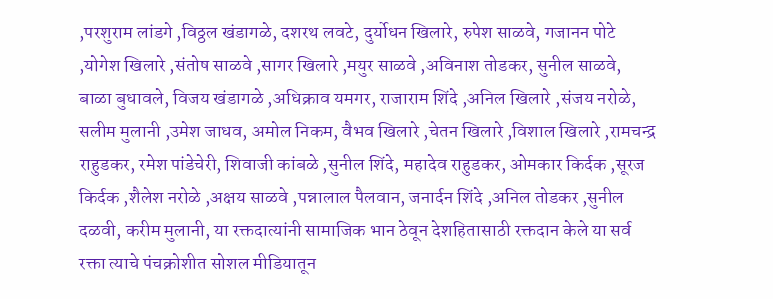,परशुराम लांडगे ,विठ्ठल खंडागळे, दशरथ लवटे, दुर्योधन खिलारे, रुपेश साळवे, गजानन पोटे ,योगेश खिलारे ,संतोष साळवे ,सागर खिलारे ,मयुर साळवे ,अविनाश तोडकर, सुनील साळवे, बाळा बुधावले, विजय खंडागळे ,अधिक्राव यमगर, राजाराम शिंदे ,अनिल खिलारे ,संजय नरोळे, सलीम मुलानी ,उमेश जाधव, अमोल निकम, वैभव खिलारे ,चेतन खिलारे ,विशाल खिलारे ,रामचन्‍द्र राहुडकर, रमेश पांडेचेरी, शिवाजी कांबळे ,सुनील शिंदे, महादेव राहुडकर, ओमकार किर्दक ,सूरज किर्दक ,शैलेश नरोळे ,अक्षय साळवे ,पन्नालाल पैलवान, जनार्दन शिंदे ,अनिल तोडकर ,सुनील दळवी, करीम मुलानी, या रक्तदात्यांनी सामाजिक भान ठेवून देशहितासाठी रक्तदान केले या सर्व रक्ता त्याचे पंचक्रोशीत सोशल मीडियातून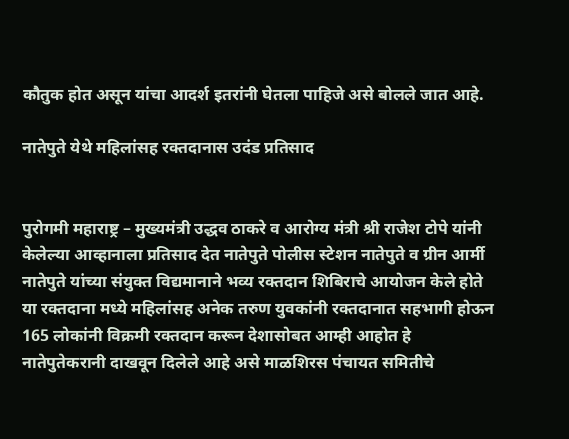कौतुक होत असून यांचा आदर्श इतरांनी घेतला पाहिजे असे बोलले जात आहे.

नातेपुते येथे महिलांसह रक्तदानास उदंड प्रतिसाद


पुरोगमी महाराष्ट्र – मुख्यमंत्री उद्धव ठाकरे व आरोग्य मंत्री श्री राजेश टोपे यांनी केलेल्या आव्हानाला प्रतिसाद देत नातेपुते पोलीस स्टेशन नातेपुते व ग्रीन आर्मी नातेपुते यांच्या संयुक्त विद्यमानाने भव्य रक्तदान शिबिराचे आयोजन केले होते या रक्तदाना मध्ये महिलांसह अनेक तरुण युवकांनी रक्तदानात सहभागी होऊन 165 लोकांनी विक्रमी रक्तदान करून देशासोबत आम्ही आहोत हे नातेपुतेकरानी दाखवून दिलेले आहे असे माळशिरस पंचायत समितीचे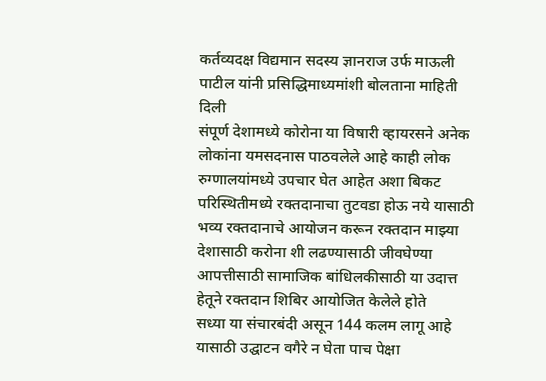कर्तव्यदक्ष विद्यमान सदस्य ज्ञानराज उर्फ माऊली पाटील यांनी प्रसिद्धिमाध्यमांशी बोलताना माहिती दिली
संपूर्ण देशामध्ये कोरोना या विषारी व्हायरसने अनेक लोकांना यमसदनास पाठवलेले आहे काही लोक रुग्णालयांमध्ये उपचार घेत आहेत अशा बिकट परिस्थितीमध्ये रक्तदानाचा तुटवडा होऊ नये यासाठी भव्य रक्तदानाचे आयोजन करून रक्तदान माझ्या देशासाठी करोना शी लढण्यासाठी जीवघेण्या आपत्तीसाठी सामाजिक बांधिलकीसाठी या उदात्त हेतूने रक्तदान शिबिर आयोजित केलेले होते
सध्या या संचारबंदी असून 144 कलम लागू आहे यासाठी उद्घाटन वगैरे न घेता पाच पेक्षा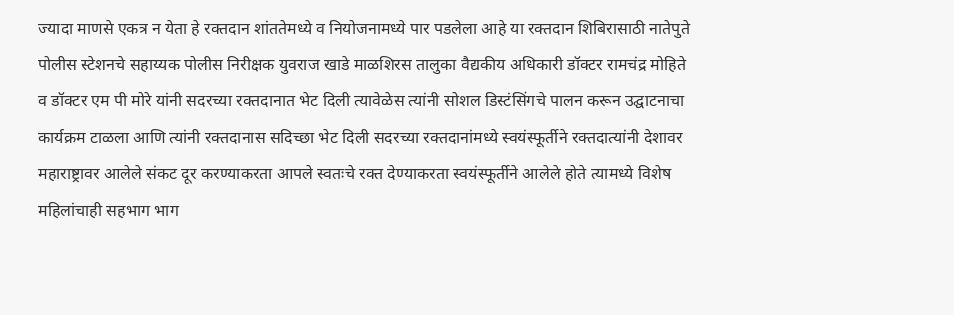ज्यादा माणसे एकत्र न येता हे रक्तदान शांततेमध्ये व नियोजनामध्ये पार पडलेला आहे या रक्तदान शिबिरासाठी नातेपुते पोलीस स्टेशनचे सहाय्यक पोलीस निरीक्षक युवराज खाडे माळशिरस तालुका वैद्यकीय अधिकारी डॉक्टर रामचंद्र मोहिते व डॉक्टर एम पी मोरे यांनी सदरच्या रक्तदानात भेट दिली त्यावेळेस त्यांनी सोशल डिस्टंसिंगचे पालन करून उद्घाटनाचा कार्यक्रम टाळला आणि त्यांनी रक्तदानास सदिच्छा भेट दिली सदरच्या रक्तदानांमध्ये स्वयंस्फूर्तीने रक्तदात्यांनी देशावर महाराष्ट्रावर आलेले संकट दूर करण्याकरता आपले स्वतःचे रक्त देण्याकरता स्वयंस्फूर्तीने आलेले होते त्यामध्ये विशेष महिलांचाही सहभाग भाग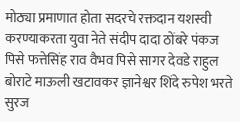मोठ्या प्रमाणात होता सदरचे रक्तदान यशस्वी करण्याकरता युवा नेते संदीप दादा ठोंबरे पंकज पिसे फत्तेसिंह राव वैभव पिसे सागर देवडे राहुल बोराटे माऊली खटावकर ज्ञानेश्वर शिंदे रुपेश भरते सुरज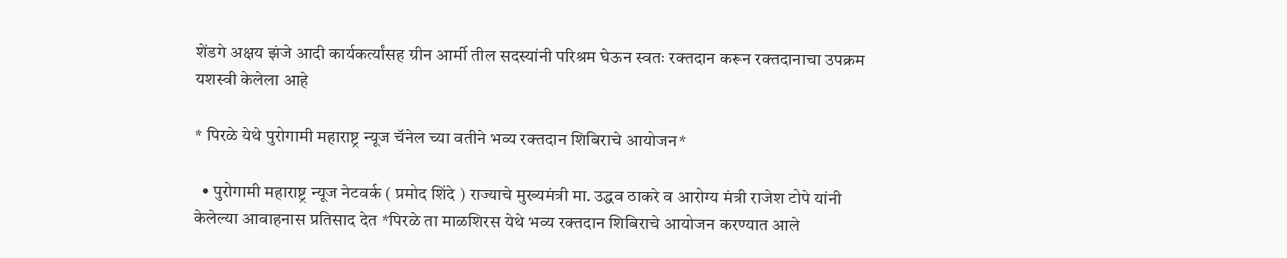शेंडगे अक्षय झंजे आदी कार्यकर्त्यांसह ग्रीन आर्मी तील सदस्यांनी परिश्रम घेऊन स्वतः रक्तदान करून रक्तदानाचा उपक्रम यशस्वी केलेला आहे

* पिरळे येथे पुरोगामी महाराष्ट्र न्यूज चॅनेल च्या वतीने भव्य रक्तदान शिबिराचे आयोजन*

  • पुरोगामी महाराष्ट्र न्यूज नेटवर्क ( प्रमोद शिंदे ) राज्याचे मुख्यमंत्री मा. उद्धव ठाकरे व आरोग्य मंत्री राजेश टोपे यांनी केलेल्या आवाहनास प्रतिसाद देत *पिरळे ता माळशिरस येथे भव्य रक्तदान शिबिराचे आयोजन करण्यात आले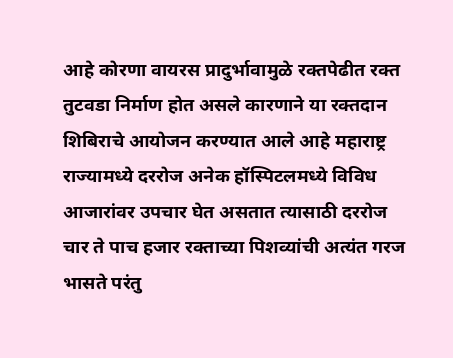आहे कोरणा वायरस प्रादुर्भावामुळे रक्तपेढीत रक्त तुटवडा निर्माण होत असले कारणाने या रक्तदान शिबिराचे आयोजन करण्यात आले आहे महाराष्ट्र राज्यामध्ये दररोज अनेक हॉस्पिटलमध्ये विविध आजारांवर उपचार घेत असतात त्यासाठी दररोज चार ते पाच हजार रक्ताच्या पिशव्यांची अत्यंत गरज भासते परंतु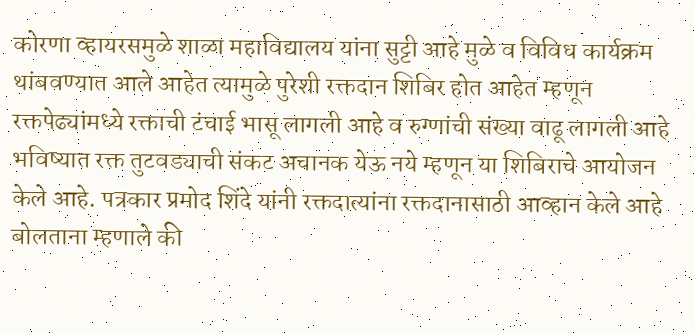कोरणा व्हायरसमुळे शाळा महाविद्यालय यांना सुट्टी आहे मुळे व विविध कार्यक्रम थांबवण्यात आले आहेत त्यामुळे पुरेशी रक्तदान शिबिर होत आहेत म्हणून रक्तपेढ्यांमध्ये रक्ताची टंचाई भासू लागली आहे व रुग्णांची संख्या वाढू लागली आहे भविष्यात रक्त तुटवड्याची संकट अचानक येऊ नये म्हणून या शिबिराचे आयोजन केले आहे. पत्रकार प्रमोद शिंदे यांनी रक्तदात्यांना रक्तदानासाठी आव्हान केले आहे बोलताना म्हणाले की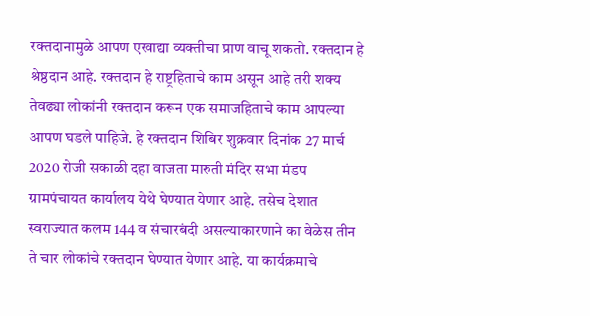रक्तदानामुळे आपण एखाद्या व्यक्तीचा प्राण वाचू शकतो. रक्तदान हे श्रेष्ठदान आहे. रक्तदान हे राष्ट्रहिताचे काम असून आहे तरी शक्य तेवढ्या लोकांनी रक्तदान करून एक समाजहिताचे काम आपल्या आपण घडले पाहिजे. हे रक्तदान शिबिर शुक्रवार दिनांक 27 मार्च 2020 रोजी सकाळी दहा वाजता मारुती मंदिर सभा मंडप ग्रामपंचायत कार्यालय येथे घेण्यात येणार आहे. तसेच देशात स्वराज्यात कलम 144 व संचारबंदी असल्याकारणाने का वेळेस तीन ते चार लोकांचे रक्तदान घेण्यात येणार आहे. या कार्यक्रमाचे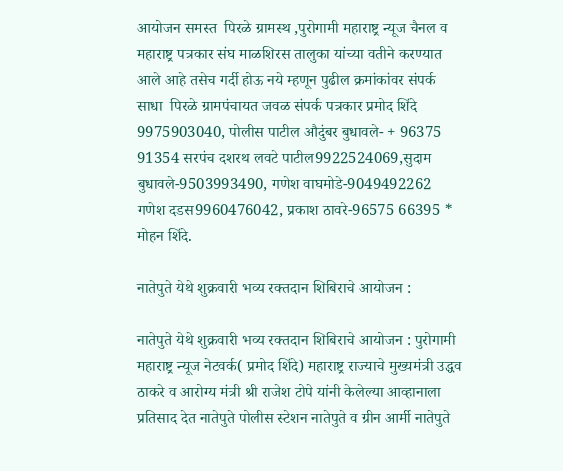आयोजन समस्त  पिरळे ग्रामस्थ ,पुरोगामी महाराष्ट्र न्यूज चैनल व महाराष्ट्र पत्रकार संघ माळशिरस तालुका यांच्या वतीने करण्यात आले आहे तसेच गर्दी होऊ नये म्हणून पुढील क्रमांकांवर संपर्क साधा  पिरळे ग्रामपंचायत जवळ संपर्क पत्रकार प्रमोद शिंदे 9975903040, पोलीस पाटील औदुंबर बुधावले- + 96375 91354 सरपंच दशरथ लवटे पाटील9922524069,सुदाम बुधावले-9503993490, गणेश वाघमोडे-9049492262 गणेश दडस9960476042, प्रकाश ठावरे-96575 66395 * मोहन शिंदे.

नातेपुते येथे शुक्रवारी भव्य रक्तदान शिबिराचे आयोजन :

नातेपुते येथे शुक्रवारी भव्य रक्तदान शिबिराचे आयोजन : पुरोगामी महाराष्ट्र न्यूज नेटवर्क( प्रमोद शिंदे) महाराष्ट्र राज्याचे मुख्यमंत्री उद्धव ठाकरे व आरोग्य मंत्री श्री राजेश टोपे यांनी केलेल्या आव्हानाला प्रतिसाद देत नातेपुते पोलीस स्टेशन नातेपुते व ग्रीन आर्मी नातेपुते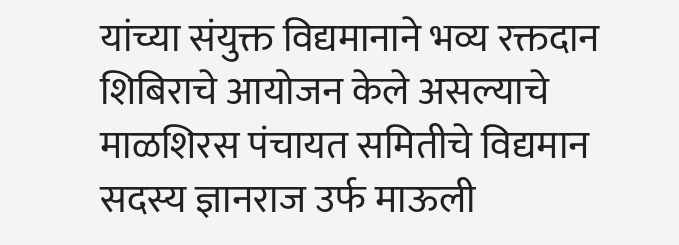यांच्या संयुक्त विद्यमानाने भव्य रक्तदान शिबिराचे आयोजन केले असल्याचे माळशिरस पंचायत समितीचे विद्यमान सदस्य ज्ञानराज उर्फ माऊली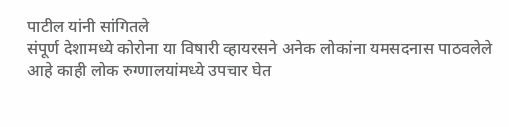पाटील यांनी सांगितले
संपूर्ण देशामध्ये कोरोना या विषारी व्हायरसने अनेक लोकांना यमसदनास पाठवलेले आहे काही लोक रुग्णालयांमध्ये उपचार घेत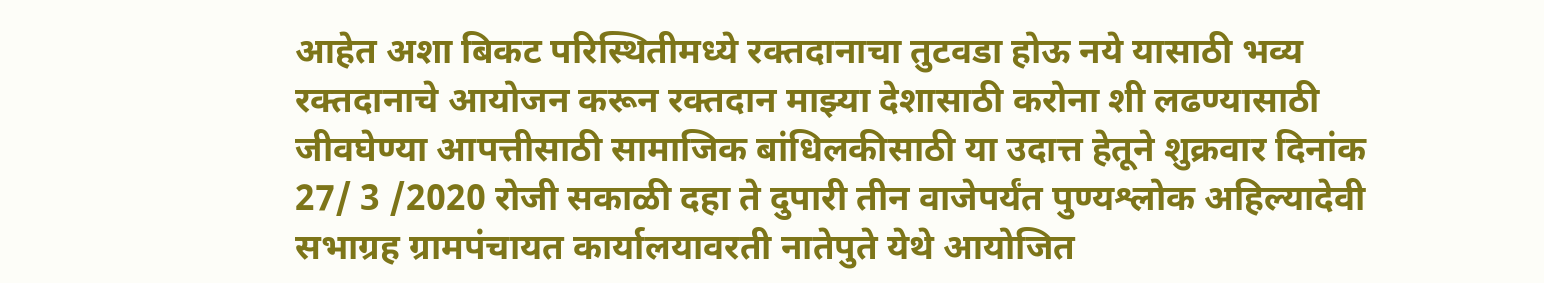आहेत अशा बिकट परिस्थितीमध्ये रक्तदानाचा तुटवडा होऊ नये यासाठी भव्य रक्तदानाचे आयोजन करून रक्तदान माझ्या देशासाठी करोना शी लढण्यासाठी जीवघेण्या आपत्तीसाठी सामाजिक बांधिलकीसाठी या उदात्त हेतूने शुक्रवार दिनांक 27/ 3 /2020 रोजी सकाळी दहा ते दुपारी तीन वाजेपर्यंत पुण्यश्लोक अहिल्यादेवी सभाग्रह ग्रामपंचायत कार्यालयावरती नातेपुते येथे आयोजित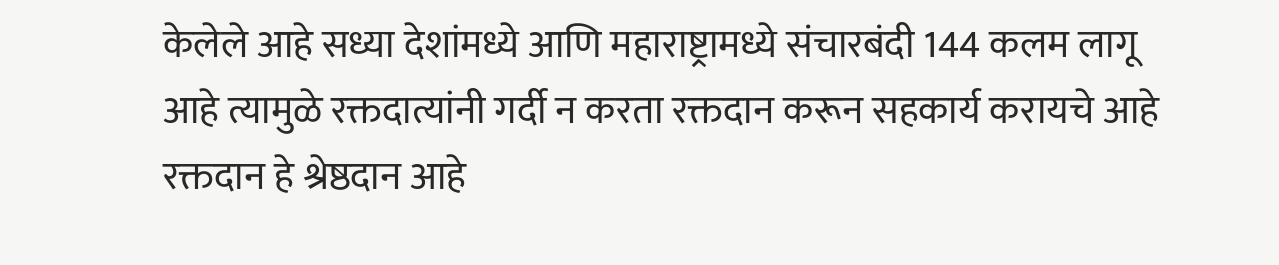केलेले आहे सध्या देशांमध्ये आणि महाराष्ट्रामध्ये संचारबंदी 144 कलम लागू आहे त्यामुळे रक्तदात्यांनी गर्दी न करता रक्तदान करून सहकार्य करायचे आहे रक्तदान हे श्रेष्ठदान आहे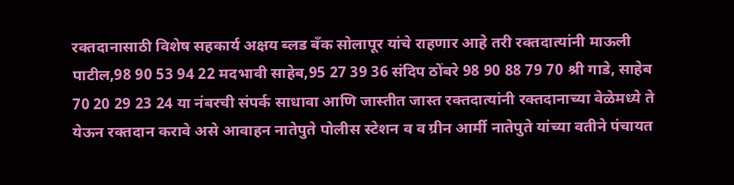रक्तदानासाठी विशेष सहकार्य अक्षय ब्लड बँक सोलापूर यांचे राहणार आहे तरी रक्तदात्यांनी माऊली पाटील,98 90 53 94 22 मदभावी साहेब,95 27 39 36 संदिप ठोंबरे 98 90 88 79 70 श्री गाडे, साहेब 70 20 29 23 24 या नंबरची संपर्क साधावा आणि जास्तीत जास्त रक्तदात्यांनी रक्तदानाच्या वेळेमध्ये ते येऊन रक्तदान करावे असे आवाहन नातेपुते पोलीस स्टेशन व व ग्रीन आर्मी नातेपुते यांच्या वतीने पंचायत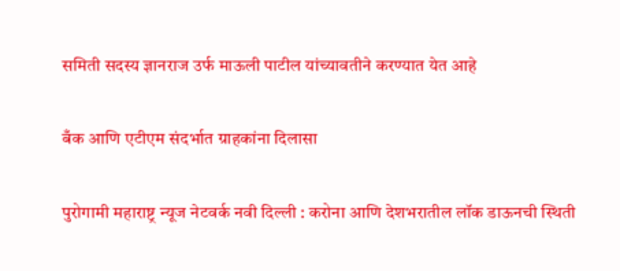समिती सदस्य ज्ञानराज उर्फ माऊली पाटील यांच्यावतीने करण्यात येत आहे

बँक आणि एटीएम संदर्भात ग्राहकांना दिलासा

पुरोगामी महाराष्ट्र न्यूज नेटवर्क नवी दिल्ली : करोना आणि देशभरातील लॉक डाऊनची स्थिती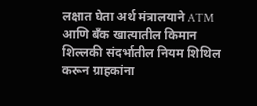लक्षात घेता अर्थ मंत्रालयाने ATM आणि बँक खात्यातील किमान शिल्लकी संदर्भातील नियम शिथिल करून ग्राहकांना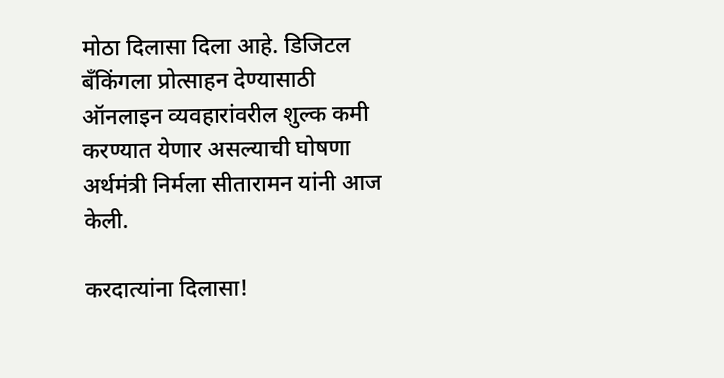मोठा दिलासा दिला आहे. डिजिटल बँकिंगला प्रोत्साहन देण्यासाठी ऑनलाइन व्यवहारांवरील शुल्क कमी करण्यात येणार असल्याची घोषणा अर्थमंत्री निर्मला सीतारामन यांनी आज केली.

करदात्यांना दिलासा!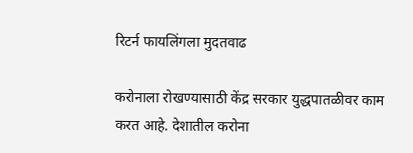रिटर्न फायलिंगला मुदतवाढ

करोनाला रोखण्यासाठी केंद्र सरकार युद्धपातळीवर काम करत आहे. देशातील करोना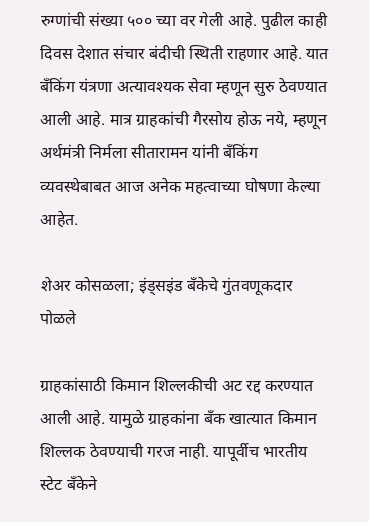रुग्णांची संख्या ५०० च्या वर गेली आहे. पुढील काही दिवस देशात संचार बंदीची स्थिती राहणार आहे. यात बँकिंग यंत्रणा अत्यावश्यक सेवा म्हणून सुरु ठेवण्यात आली आहे. मात्र ग्राहकांची गैरसोय होऊ नये, म्हणून अर्थमंत्री निर्मला सीतारामन यांनी बँकिंग व्यवस्थेबाबत आज अनेक महत्वाच्या घोषणा केल्या आहेत.

शेअर कोसळला; इंड्सइंड बँकेचे गुंतवणूकदार पोळले

ग्राहकांसाठी किमान शिल्लकीची अट रद्द करण्यात आली आहे. यामुळे ग्राहकांना बँक खात्यात किमान शिल्लक ठेवण्याची गरज नाही. यापूर्वीच भारतीय स्टेट बँकेने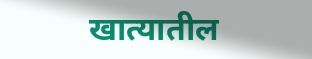खात्यातील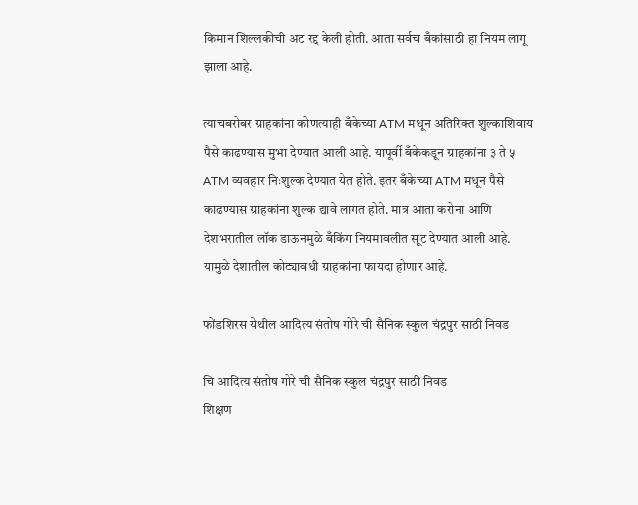किमान शिल्लकीची अट रद्द केली होती. आता सर्वच बँकांसाठी हा नियम लागू झाला आहे.

त्याचबरोबर ग्राहकांना कोणत्याही बँकेच्या ATM मधून अतिरिक्त शुल्काशिवाय पैसे काढण्यास मुभा देण्यात आली आहे. यापूर्वी बँकेकडून ग्राहकांना ३ ते ५ ATM व्यवहार निःशुल्क देण्यात येत होते. इतर बँकेच्या ATM मधून पैसे काढण्यास ग्राहकांना शुल्क द्यावे लागत होते. मात्र आता करोना आणि देशभरातील लॉक डाऊनमुळे बँकिंग नियमावलीत सूट देण्यात आली आहे. यामुळे देशातील कोट्यावधी ग्राहकांना फायदा होणार आहे.

फोंडशिरस येथील आदित्य संतोष गोरे ची सैनिक स्कुल चंद्रपुर साठी निवड

चि आदित्य संतोष गोरे ची सैनिक स्कुल चंद्रपुर साठी निवड
शिक्षण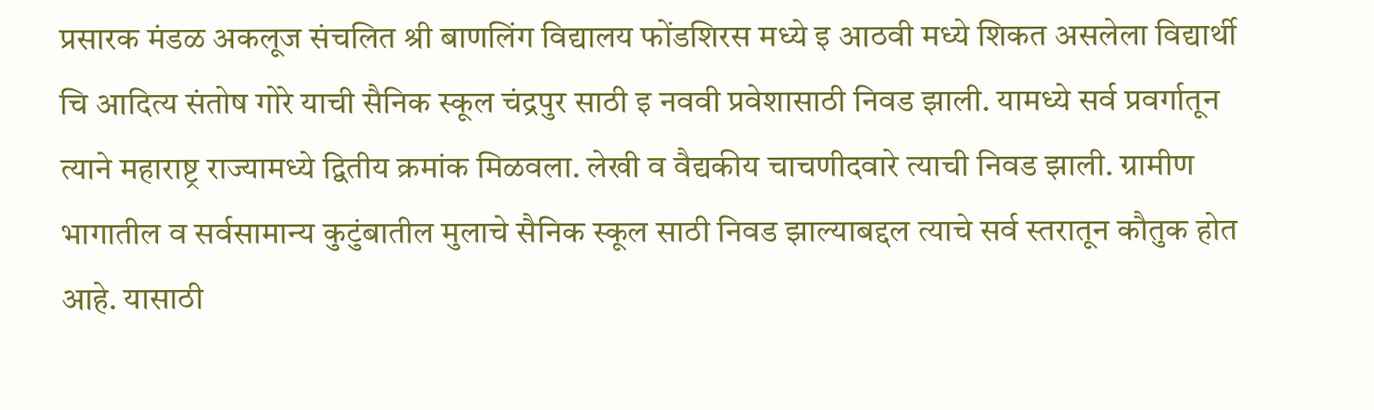प्रसारक मंडळ अकलूज संचलित श्री बाणलिंग विद्यालय फोंडशिरस मध्ये इ आठवी मध्ये शिकत असलेला विद्यार्थी चि आदित्य संतोष गोरे याची सैनिक स्कूल चंद्रपुर साठी इ नववी प्रवेशासाठी निवड झाली. यामध्ये सर्व प्रवर्गातून त्याने महाराष्ट्र राज्यामध्ये द्वितीय क्रमांक मिळवला. लेखी व वैद्यकीय चाचणीदवारे त्याची निवड झाली. ग्रामीण भागातील व सर्वसामान्य कुटुंबातील मुलाचे सैनिक स्कूल साठी निवड झाल्याबद्दल त्याचे सर्व स्तरातून कौतुक होत आहे. यासाठी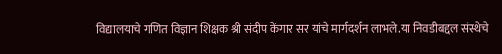विद्यालयाचे गणित विज्ञान शिक्षक श्री संदीप केंगार सर यांचे मार्गदर्शन लाभले.या निवडीबद्दल संस्थेचे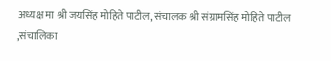अध्यक्ष मा श्री जयसिंह मोहिते पाटील, संचालक श्री संग्रामसिंह मोहिते पाटील ,संचालिका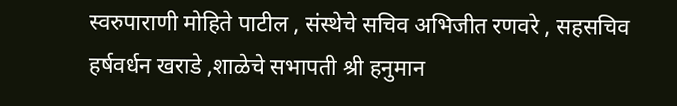स्वरुपाराणी मोहिते पाटील , संस्थेचे सचिव अभिजीत रणवरे , सहसचिव हर्षवर्धन खराडे ,शाळेचे सभापती श्री हनुमान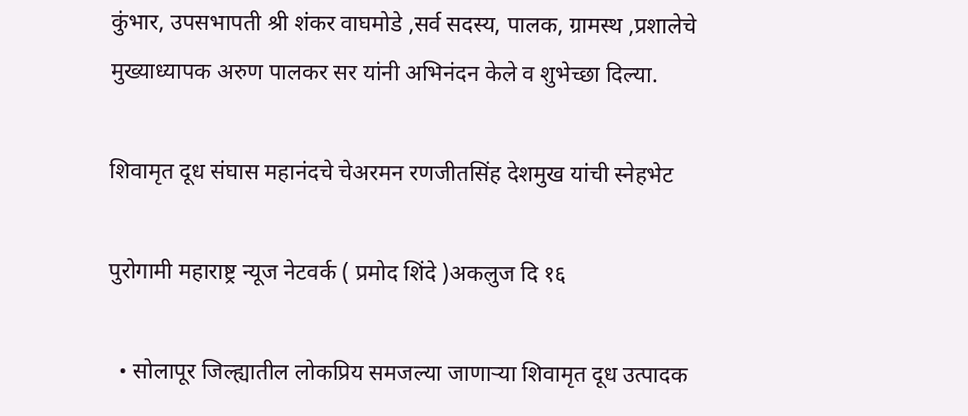कुंभार, उपसभापती श्री शंकर वाघमोडे ,सर्व सदस्य, पालक, ग्रामस्थ ,प्रशालेचे मुख्याध्यापक अरुण पालकर सर यांनी अभिनंदन केले व शुभेच्छा दिल्या.

शिवामृत दूध संघास महानंदचे चेअरमन रणजीतसिंह देशमुख यांची स्नेहभेट

पुरोगामी महाराष्ट्र न्यूज नेटवर्क ( प्रमोद शिंदे )अकलुज दि १६

  • सोलापूर जिल्ह्यातील लोकप्रिय समजल्या जाणाऱ्या शिवामृत दूध उत्पादक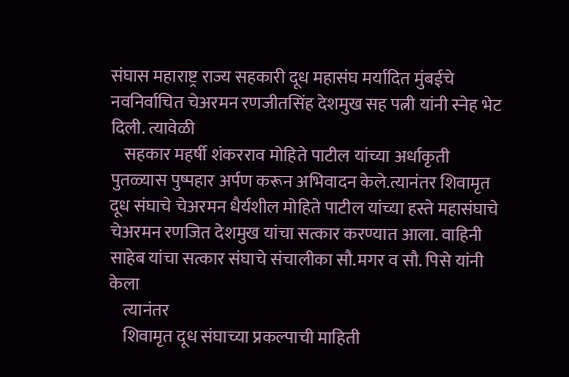संघास महाराष्ट्र राज्य सहकारी दूध महासंघ मर्यादित मुंबईचे नवनिर्वाचित चेअरमन रणजीतसिंह देशमुख सह पत्नी यांनी स्नेह भेट दिली. त्यावेळी
    सहकार महर्षी शंकरराव मोहिते पाटील यांच्या अर्धाकृती पुतळ्यास पुष्पहार अर्पण करून अभिवादन केले.त्यानंतर शिवामृत दूध संघाचे चेअरमन धैर्यशील मोहिते पाटील यांच्या हस्ते महासंघाचे चेअरमन रणजित देशमुख यांचा सत्कार करण्यात आला. वाहिनी साहेब यांचा सत्कार संघाचे संचालीका सौ.मगर व सौ. पिसे यांनी केला
    त्यानंतर
    शिवामृत दूध संघाच्या प्रकल्पाची माहिती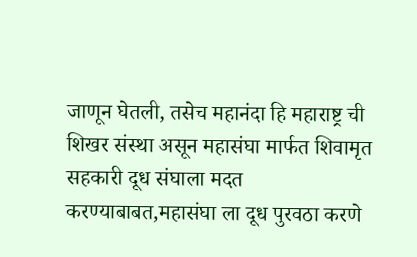जाणून घेतली, तसेच महानंदा हि महाराष्ट्र ची शिखर संस्था असून महासंघा मार्फत शिवामृत सहकारी दूध संघाला मदत करण्याबाबत,महासंघा ला दूध पुरवठा करणे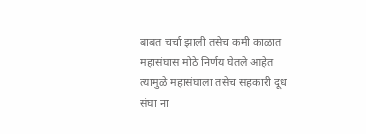बाबत चर्चा झाली तसेच कमी काळात महासंघास मोठे निर्णय घेतले आहेत त्यामुळे महासंघाला तसेच सहकारी दूध संघा ना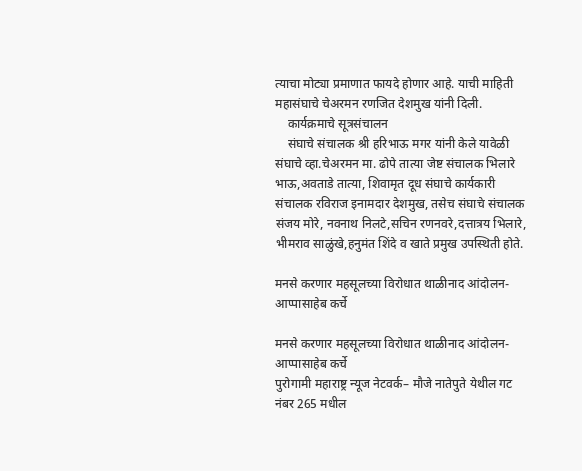त्याचा मोट्या प्रमाणात फायदे होणार आहे. याची माहिती महासंघाचे चेअरमन रणजित देशमुख यांनी दिली.
    कार्यक्रमाचे सूत्रसंचालन
    संघाचे संचालक श्री हरिभाऊ मगर यांनी केले यावेळी संघाचे व्हा.चेअरमन मा. ढोपे तात्या जेष्ट संचालक भिलारे भाऊ,अवताडे तात्या, शिवामृत दूध संघाचे कार्यकारी संचालक रविराज इनामदार देशमुख, तसेच संघाचे संचालक संजय मोरे, नवनाथ निलटे,सचिन रणनवरे,दत्तात्रय भिलारे, भीमराव साळुंखे,हनुमंत शिंदे व खाते प्रमुख उपस्थिती होते.

मनसे करणार महसूलच्या विरोधात थाळीनाद आंदोलन- आप्पासाहेब कर्चे

मनसे करणार महसूलच्या विरोधात थाळीनाद आंदोलन- आप्पासाहेब कर्चे
पुरोगामी महाराष्ट्र न्यूज नेटवर्क– मौजे नातेपुते येथील गट नंबर 265 मधील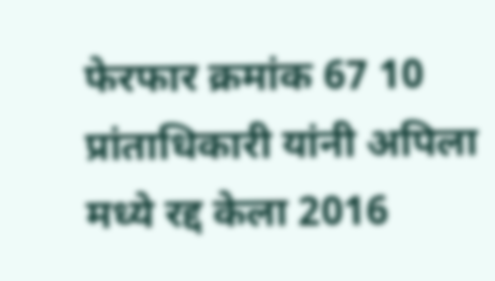फेरफार क्रमांक 67 10 प्रांताधिकारी यांनी अपिला मध्ये रद्द केला 2016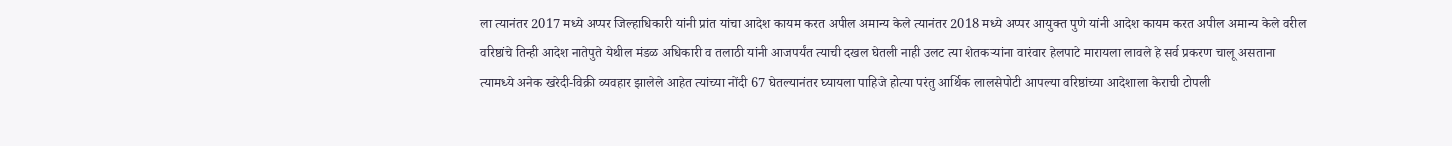ला त्यानंतर 2017 मध्ये अप्पर जिल्हाधिकारी यांनी प्रांत यांचा आदेश कायम करत अपील अमान्य केले त्यानंतर 2018 मध्ये अप्पर आयुक्त पुणे यांनी आदेश कायम करत अपील अमान्य केले वरील वरिष्ठांचे तिन्ही आदेश नातेपुते येथील मंडळ अधिकारी व तलाठी यांनी आजपर्यंत त्याची दखल घेतली नाही उलट त्या शेतकऱ्यांना वारंवार हेलपाटे मारायला लावले हे सर्व प्रकरण चालू असताना त्यामध्ये अनेक खरेदी-विक्री व्यवहार झालेले आहेत त्यांच्या नोंदी 67 घेतल्यानंतर घ्यायला पाहिजे होत्या परंतु आर्थिक लालसेपोटी आपल्या वरिष्ठांच्या आदेशाला केराची टोपली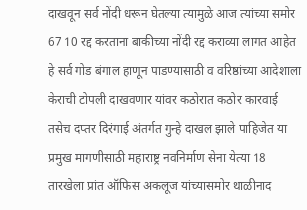दाखवून सर्व नोंदी धरून घेतल्या त्यामुळे आज त्यांच्या समोर 67 10 रद्द करताना बाकीच्या नोंदी रद्द कराव्या लागत आहेत हे सर्व गोड बंगाल हाणून पाडण्यासाठी व वरिष्ठांच्या आदेशाला केराची टोपली दाखवणार यांवर कठोरात कठोर कारवाई तसेच दप्तर दिरंगाई अंतर्गत गुन्हे दाखल झाले पाहिजेत या प्रमुख मागणीसाठी महाराष्ट्र नवनिर्माण सेना येत्या 18 तारखेला प्रांत ऑफिस अकलूज यांच्यासमोर थाळीनाद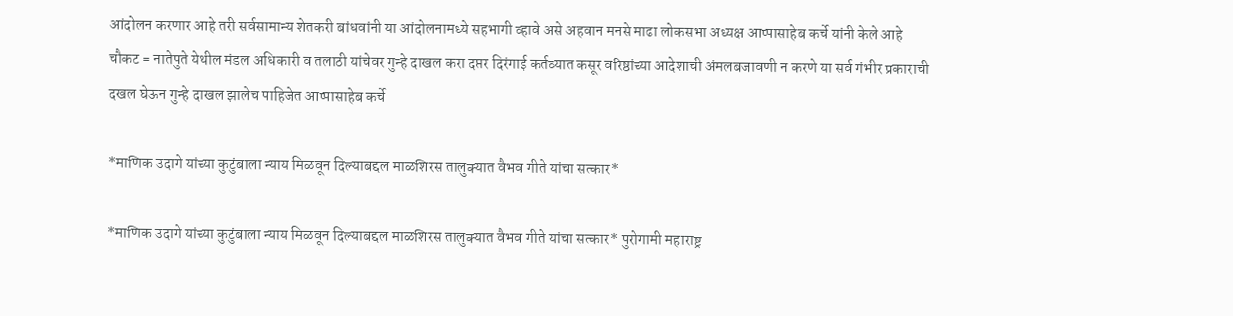आंदोलन करणार आहे तरी सर्वसामान्य शेतकरी बांधवांनी या आंदोलनामध्ये सहभागी व्हावे असे अहवान मनसे माढा लोकसभा अध्यक्ष आप्पासाहेब कर्चे यांनी केले आहे
चौकट = नातेपुते येथील मंडल अधिकारी व तलाठी यांचेवर गुन्हे दाखल करा दप्तर दिरंगाई कर्तव्यात कसूर वरिष्ठांच्या आदेशाची अंमलबजावणी न करणे या सर्व गंभीर प्रकाराची दखल घेऊन गुन्हे दाखल झालेच पाहिजेत आप्पासाहेब कर्चे

*माणिक उदागे यांच्या कुटुंबाला न्याय मिळवून दिल्याबद्दल माळशिरस तालुक्यात वैभव गीते यांचा सत्कार*

*माणिक उदागे यांच्या कुटुंबाला न्याय मिळवून दिल्याबद्दल माळशिरस तालुक्यात वैभव गीते यांचा सत्कार* पुरोगामी महाराष्ट्र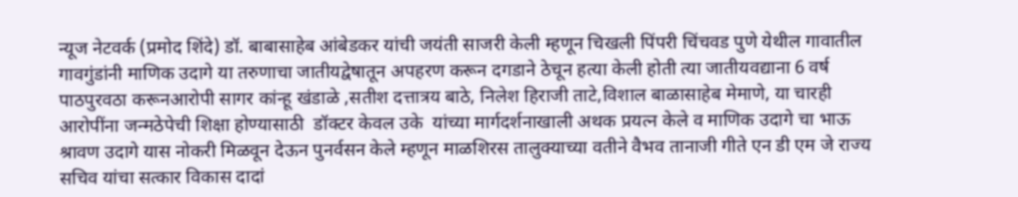न्यूज नेटवर्क (प्रमोद शिंदे) डॉ. बाबासाहेब आंबेडकर यांची जयंती साजरी केली म्हणून चिखली पिंपरी चिंचवड पुणे येथील गावातील गावगुंडांनी माणिक उदागे या तरुणाचा जातीयद्वेषातून अपहरण करून दगडाने ठेचून हत्या केली होती त्या जातीयवद्याना 6 वर्ष    पाठपुरवठा करूनआरोपी सागर कांन्हू खंडाळे ,सतीश दत्तात्रय बाठे, निलेश हिराजी ताटे,विशाल बाळासाहेब मेमाणे, या चारही आरोपींना जन्मठेपेची शिक्षा होण्यासाठी  डॉक्‍टर केवल उके  यांच्या मार्गदर्शनाखाली अथक प्रयत्न केले व माणिक उदागे चा भाऊ श्रावण उदागे यास नोकरी मिळवून देऊन पुनर्वसन केले म्हणून माळशिरस तालुक्याच्या वतीने वैभव तानाजी गीते एन डी एम जे राज्य सचिव यांचा सत्कार विकास दादां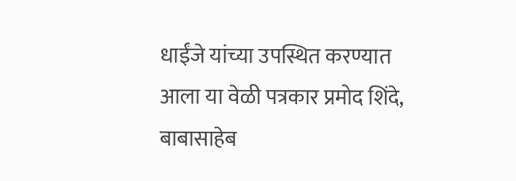धाईंजे यांच्या उपस्थित करण्यात आला या वेळी पत्रकार प्रमोद शिंदे, बाबासाहेब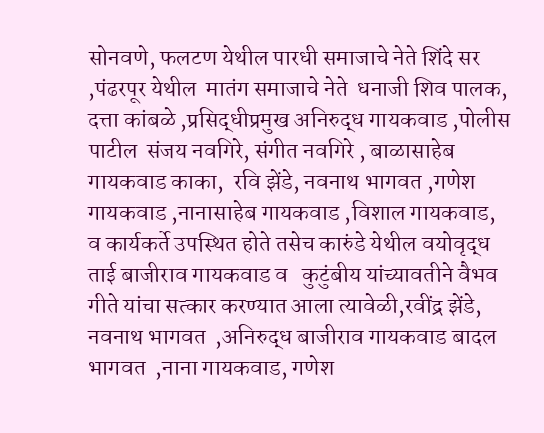सोनवणे, फलटण येथील पारधी समाजाचे नेते शिंदे सर ,पंढरपूर येथील  मातंग समाजाचे नेते  धनाजी शिव पालक, दत्ता कांबळे ,प्रसिद्धीप्रमुख अनिरुद्ध गायकवाड ,पोलीस पाटील  संजय नवगिरे, संगीत नवगिरे , बाळासाहेब गायकवाड काका,  रवि झेंडे, नवनाथ भागवत ,गणेश गायकवाड ,नानासाहेब गायकवाड ,विशाल गायकवाड, व कार्यकर्ते उपस्थित होते तसेच कारुंडे येथील वयोवृद्ध ताई बाजीराव गायकवाड व   कुटुंबीय यांच्यावतीने वैभव गीते यांचा सत्कार करण्यात आला त्यावेळी,रवींद्र झेंडे, नवनाथ भागवत  ,अनिरुद्ध बाजीराव गायकवाड बादल भागवत  ,नाना गायकवाड, गणेश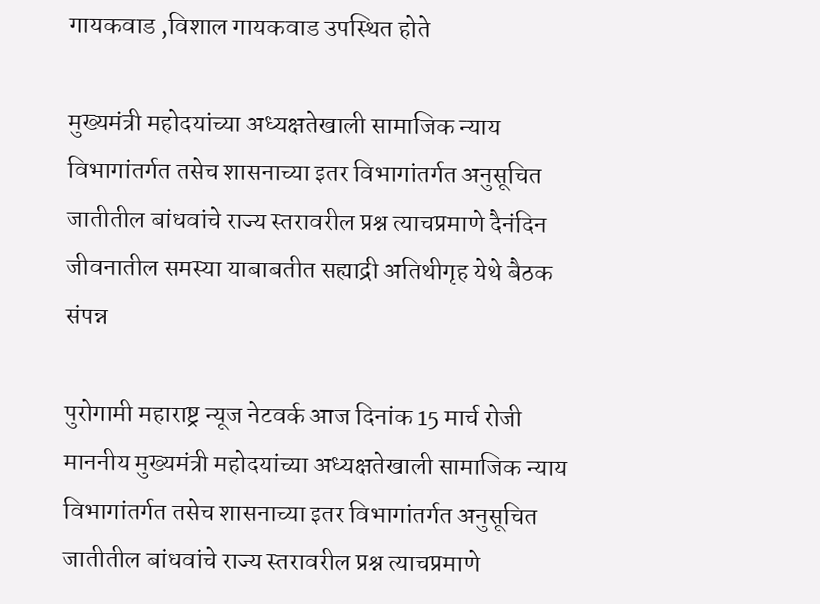गायकवाड ,विशाल गायकवाड उपस्थित होते

मुख्यमंत्री महोदयांच्या अध्यक्षतेखाली सामाजिक न्याय विभागांतर्गत तसेच शासनाच्या इतर विभागांतर्गत अनुसूचित जातीतील बांधवांचे राज्य स्तरावरील प्रश्न त्याचप्रमाणे दैनंदिन जीवनातील समस्या याबाबतीत सह्याद्री अतिथीगृह येथे बैठक संपन्न

पुरोगामी महाराष्ट्र न्यूज नेटवर्क आज दिनांक 15 मार्च रोजी माननीय मुख्यमंत्री महोदयांच्या अध्यक्षतेखाली सामाजिक न्याय विभागांतर्गत तसेच शासनाच्या इतर विभागांतर्गत अनुसूचित जातीतील बांधवांचे राज्य स्तरावरील प्रश्न त्याचप्रमाणे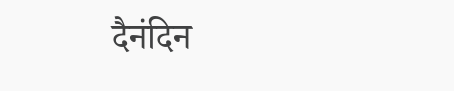दैनंदिन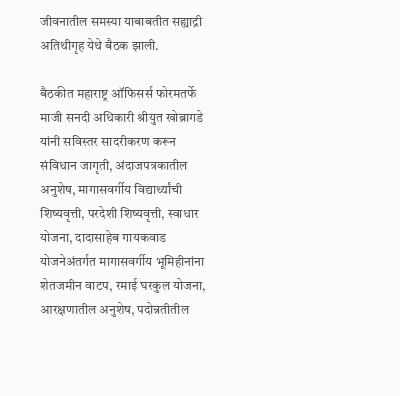जीवनातील समस्या याबाबतीत सह्याद्री अतिथीगृह येथे बैठक झाली.

बैठकीत महाराष्ट्र ऑफिसर्स फोरमतर्फे माजी सनदी अधिकारी श्रीयुत खोब्रागडे यांनी सविस्तर सादरीकरण करून संविधान जागृती, अंदाजपत्रकातील अनुशेष, मागासवर्गीय विद्यार्थ्यांची शिष्यवृत्ती, परदेशी शिष्यवृत्ती, स्वाधार योजना, दादासाहेब गायकवाड योजनेअंतर्गत मागासवर्गीय भूमिहीनांना शेतजमीन वाटप, रमाई घरकुल योजना, आरक्षणातील अनुशेष, पदोन्नतीतील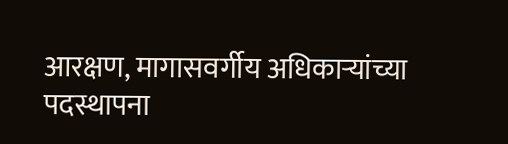आरक्षण, मागासवर्गीय अधिकाऱ्यांच्या पदस्थापना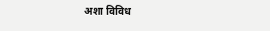अशा विविध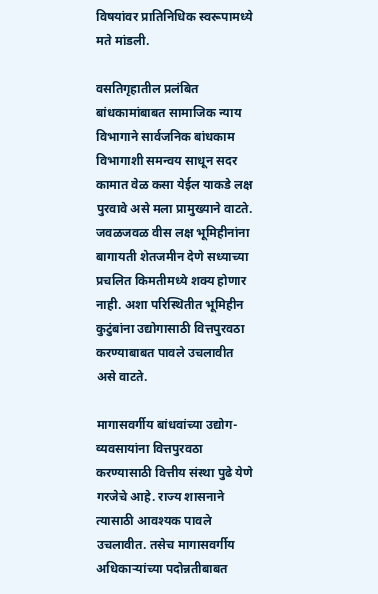विषयांवर प्रातिनिधिक स्वरूपामध्ये मते मांडली.

वसतिगृहातील प्रलंबित बांधकामांबाबत सामाजिक न्याय विभागाने सार्वजनिक बांधकाम विभागाशी समन्वय साधून सदर कामात वेळ कसा येईल याकडे लक्ष पुरवावे असे मला प्रामुख्याने वाटते. जवळजवळ वीस लक्ष भूमिहीनांना बागायती शेतजमीन देणे सध्याच्या प्रचलित किमतीमध्ये शक्य होणार नाही. अशा परिस्थितीत भूमिहीन कुटुंबांना उद्योगासाठी वित्तपुरवठा करण्याबाबत पावले उचलावीत असे वाटते.

मागासवर्गीय बांधवांच्या उद्योग-व्यवसायांना वित्तपुरवठा करण्यासाठी वित्तीय संस्था पुढे येणे गरजेचे आहे. राज्य शासनाने त्यासाठी आवश्यक पावले उचलावीत. तसेच मागासवर्गीय अधिकाऱ्यांच्या पदोन्नतीबाबत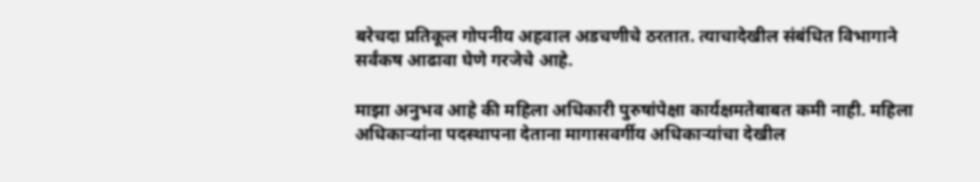बरेचदा प्रतिकूल गोपनीय अहवाल अडचणीचे ठरतात. त्याचादेखील संबंधित विभागाने सर्वंकष आढावा घेणे गरजेचे आहे.

माझा अनुभव आहे की महिला अधिकारी पुरुषांपेक्षा कार्यक्षमतेबाबत कमी नाही. महिला अधिकाऱ्यांना पदस्थापना देताना मागासवर्गीय अधिकाऱ्यांचा देखील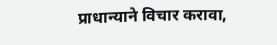प्राधान्याने विचार करावा,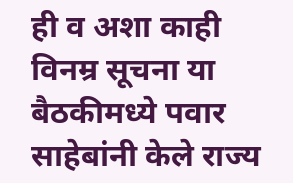ही व अशा काही विनम्र सूचना या बैठकीमध्ये पवार साहेबांनी केले राज्य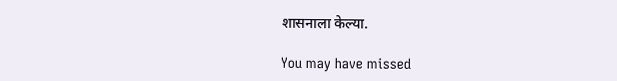शासनाला केल्या.

You may have missed